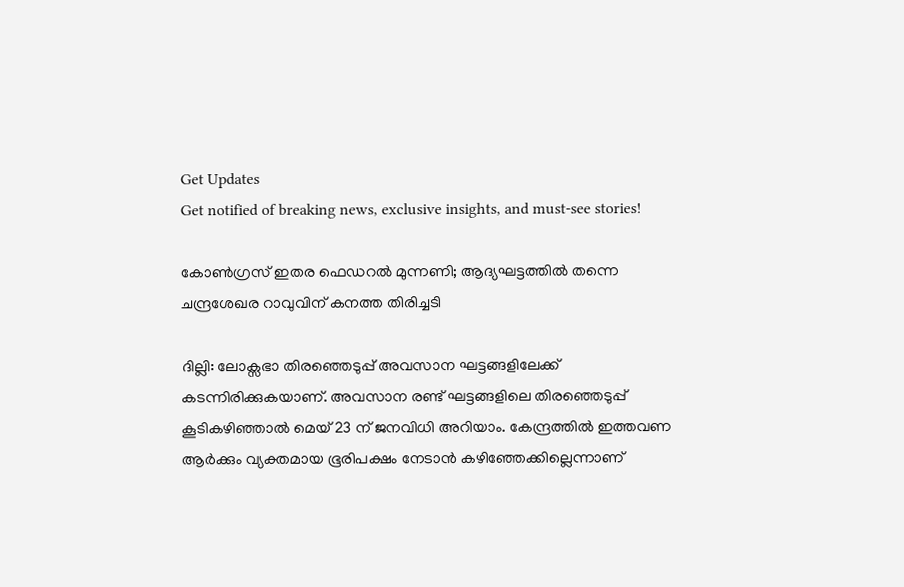Get Updates
Get notified of breaking news, exclusive insights, and must-see stories!

കോണ്‍ഗ്രസ് ഇതര ഫെഡ‍റല്‍ മുന്നണി; ആദ്യഘട്ടത്തില്‍ തന്നെ ചന്ദ്രശേഖര റാവുവിന് കനത്ത തിരിച്ചടി

ദില്ലി: ലോക്സഭാ തിരഞ്ഞെടുപ്പ് അവസാന ഘട്ടങ്ങളിലേക്ക് കടന്നിരിക്കുകയാണ്. അവസാന രണ്ട് ഘട്ടങ്ങളിലെ തിരഞ്ഞെടുപ്പ് കൂടികഴിഞ്ഞാല്‍ മെയ് 23 ന് ജനവിധി അറിയാം. കേന്ദ്രത്തില്‍ ഇത്തവണ ആര്‍ക്കും വ്യക്തമായ ഭൂരിപക്ഷം നേടാന്‍ കഴിഞ്ഞേക്കില്ലെന്നാണ്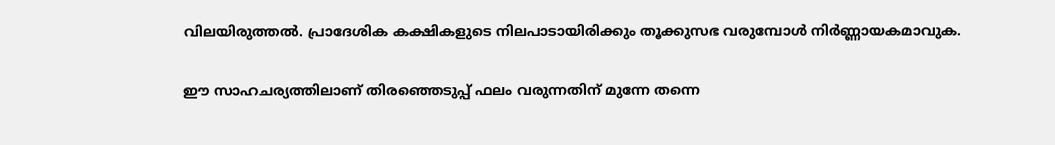വിലയിരുത്തല്‍. പ്രാദേശിക കക്ഷികളുടെ നിലപാടായിരിക്കും തൂക്കുസഭ വരുമ്പോള്‍ നിര്‍ണ്ണായകമാവുക.

ഈ സാഹചര്യത്തിലാണ് തിരഞ്ഞെടുപ്പ് ഫലം വരുന്നതിന് മുന്നേ തന്നെ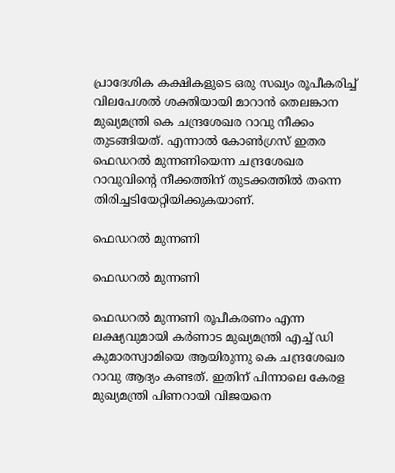പ്രാദേശിക കക്ഷികളുടെ ഒരു സഖ്യം രൂപീകരിച്ച് വിലപേശല്‍ ശക്തിയായി മാറാന്‍ തെലങ്കാന മുഖ്യമന്ത്രി കെ ചന്ദ്രശേഖര റാവു നീക്കം തുടങ്ങിയത്. എന്നാല്‍ കോണ്‍ഗ്രസ് ഇതര ഫെഡറല്‍ മുന്നണിയെന്ന ചന്ദ്രശേഖര റാവുവിന്‍റെ നീക്കത്തിന് തുടക്കത്തില്‍ തന്നെ തിരിച്ചടിയേറ്റിയിക്കുകയാണ്.

ഫെഡ‍റല്‍ മുന്നണി

ഫെഡ‍റല്‍ മുന്നണി

ഫെഡ‍റല്‍ മുന്നണി രൂപീകരണം എന്ന ലക്ഷ്യവുമായി കര്‍ണാട മുഖ്യമന്ത്രി എച്ച് ഡി കുമാരസ്വാമിയെ ആയിരുന്നു കെ ചന്ദ്രശേഖര റാവു ആദ്യം കണ്ടത്. ഇതിന് പിന്നാലെ കേരള മുഖ്യമന്ത്രി പിണറായി വിജയനെ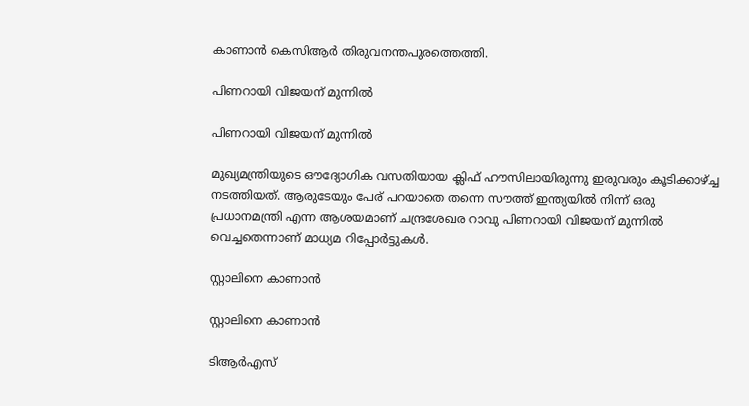കാണാന്‍ കെസിആര്‍ തിരുവനന്തപുരത്തെത്തി.

പിണറായി വിജയന് മുന്നില്‍

പിണറായി വിജയന് മുന്നില്‍

മുഖ്യമന്ത്രിയുടെ ഔദ്യോഗിക വസതിയായ ക്ലിഫ് ഹൗസിലായിരുന്നു ഇരുവരും കൂടിക്കാഴ്ച്ച നടത്തിയത്. ആരുടേയും പേര് പറയാതെ തന്നെ സൗത്ത് ഇന്ത്യയില്‍ നിന്ന് ഒരു പ്രധാനമന്ത്രി എന്ന ആശയമാണ് ചന്ദ്രശേഖര റാവു പിണറായി വിജയന് മുന്നില്‍ വെച്ചതെന്നാണ് മാധ്യമ റിപ്പോര്‍ട്ടുകള്‍.

സ്റ്റാലിനെ കാണാന്‍

സ്റ്റാലിനെ കാണാന്‍

ടിആര്‍എസ്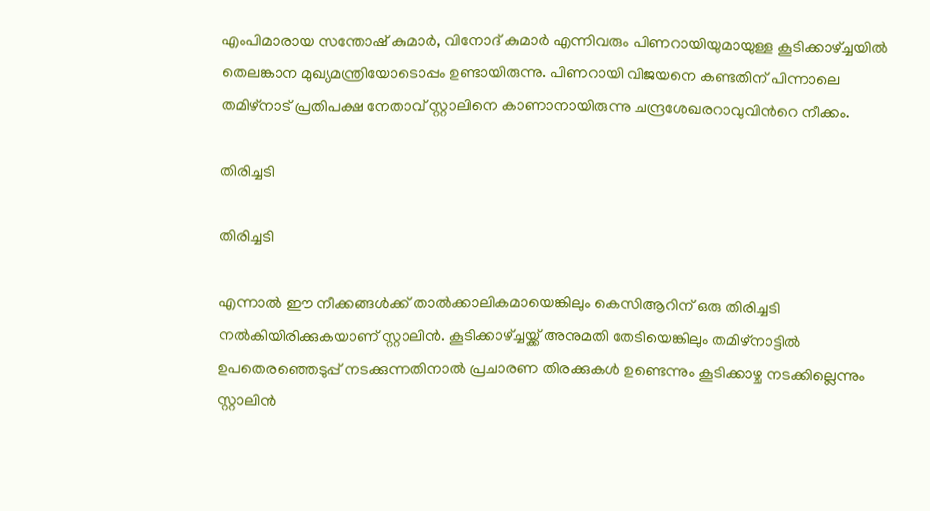എംപിമാരായ സന്തോഷ് കുമാര്‍, വിനോദ് കുമാര്‍ എന്നിവരും പിണറായിയുമായുള്ള കൂടിക്കാഴ്ച്ചയില്‍ തെലങ്കാന മുഖ്യമന്ത്രിയോടൊപ്പം ഉണ്ടായിരുന്നു. പിണറായി വിജയനെ കണ്ടതിന് പിന്നാലെ തമിഴ്നാട് പ്രതിപക്ഷ നേതാവ് സ്റ്റാലിനെ കാണാനായിരുന്നു ചന്ദ്രശേഖരറാവുവിന്‍റെ നീക്കം.

തിരിച്ചടി

തിരിച്ചടി

എന്നാല്‍ ഈ നീക്കങ്ങള്‍ക്ക് താല്‍ക്കാലികമായെങ്കിലും കെസിആറിന് ഒരു തിരിച്ചടി നല്‍കിയിരിക്കുകയാണ് സ്റ്റാലിന്‍. കൂടിക്കാഴ്ച്ചയ്ക്ക് അനുമതി തേടിയെങ്കിലും തമിഴ്നാട്ടിൽ ഉപതെരഞ്ഞെടുപ്പ് നടക്കുന്നതിനാൽ പ്രചാരണ തിരക്കുകൾ ഉണ്ടെന്നും കൂടിക്കാഴ്ച നടക്കില്ലെന്നും സ്റ്റാലിന്‍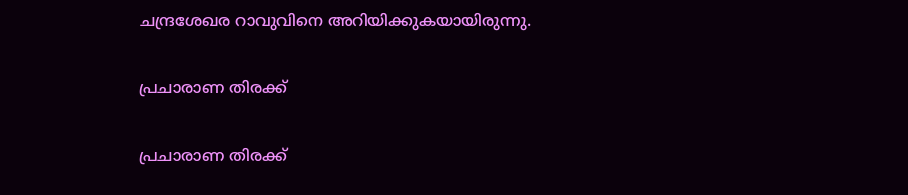ചന്ദ്രശേഖര റാവുവിനെ അറിയിക്കുകയായിരുന്നു.

പ്രചാരാണ തിരക്ക്

പ്രചാരാണ തിരക്ക്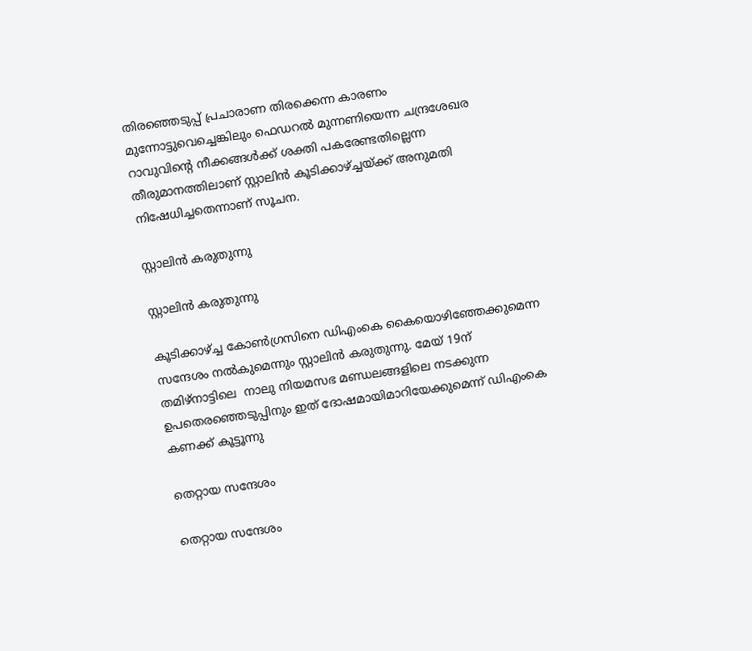തിരഞ്ഞെടുപ്പ് പ്രചാരാണ തിരക്കെന്ന കാരണം മുന്നോട്ടുവെച്ചെങ്കിലും ഫെഡറല്‍ മുന്നണിയെന്ന ചന്ദ്രശേഖര റാവുവിന്‍റെ നീക്കങ്ങള്‍ക്ക് ശക്തി പകരേണ്ടതില്ലെന്ന തീരുമാനത്തിലാണ് സ്റ്റാലിന്‍ കൂടിക്കാഴ്ച്ചയ്ക്ക് അനുമതി നിഷേധിച്ചതെന്നാണ് സൂചന.

സ്റ്റാലിന്‍ കരുതുന്നു

സ്റ്റാലിന്‍ കരുതുന്നു

കൂടിക്കാഴ്ച്ച കോൺഗ്രസിനെ ഡിഎംകെ കൈയൊഴിഞ്ഞേക്കുമെന്ന സന്ദേശം നൽകുമെന്നും സ്റ്റാലിന്‍ കരുതുന്നു. മേയ് 19ന് തമിഴ്നാട്ടിലെ  നാലു നിയമസഭ മണ്ഡലങ്ങളിലെ നടക്കുന്ന ഉപതെരഞ്ഞെടുപ്പിനും ഇത് ദോഷമായിമാറിയേക്കുമെന്ന് ഡിഎംകെ കണക്ക് കൂട്ടൂന്നു

തെറ്റായ സന്ദേശം

തെറ്റായ സന്ദേശം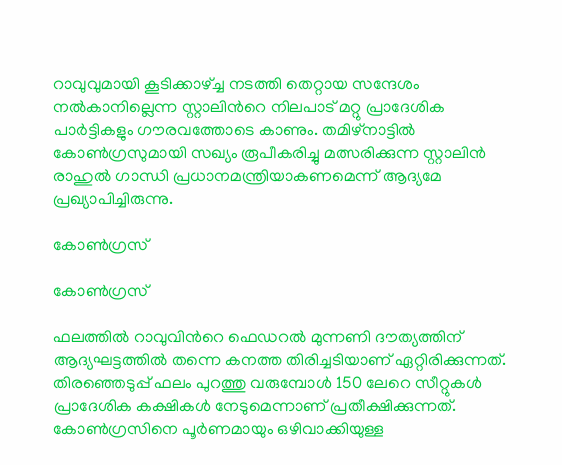റാവുവുമായി കൂടിക്കാഴ്ച്ച നടത്തി തെറ്റായ സന്ദേശം നല്‍കാനില്ലെന്ന സ്റ്റാലിന്‍റെ നിലപാട് മറ്റു പ്രാദേശിക പാര്‍ട്ടികളും ഗൗരവത്തോടെ കാണും. തമിഴ്നാട്ടില്‍ കോണ്‍ഗ്രസുമായി സഖ്യം രൂപീകരിച്ചു മത്സരിക്കുന്ന സ്റ്റാലിന്‍ രാഹുല്‍ ഗാന്ധി പ്രധാനമന്ത്രിയാകണമെന്ന് ആദ്യമേ പ്രഖ്യാപിച്ചിരുന്നു.

കോൺഗ്രസ്

കോൺഗ്രസ്

ഫലത്തില്‍ റാവുവിന്‍റെ ഫെഡറല്‍ മുന്നണി ദൗത്യത്തിന് ആദ്യഘട്ടത്തില്‍ തന്നെ കനത്ത തിരിച്ചടിയാണ് ഏറ്റിരിക്കുന്നത്. തിരഞ്ഞെടുപ്പ് ഫലം പുറത്തു വരുമ്പോള്‍ 150 ലേറെ സീറ്റുകള്‍ പ്രാദേശിക കക്ഷികള്‍ നേടുമെന്നാണ് പ്രതീക്ഷിക്കുന്നത്. കോൺഗ്രസിനെ പൂർണമായും ഒഴിവാക്കിയുള്ള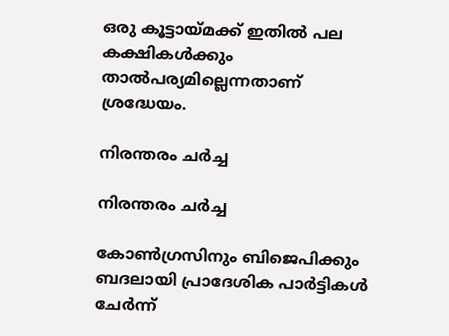ഒരു കൂട്ടായ്മക്ക് ഇതിൽ പല കക്ഷികൾക്കും താല്‍പര്യമില്ലെന്നതാണ് ശ്രദ്ധേയം.

നിരന്തരം ചര്‍ച്ച

നിരന്തരം ചര്‍ച്ച

കോണ്‍ഗ്രസിനും ബിജെപിക്കും ബദലായി പ്രാദേശിക പാര്‍ട്ടികള്‍ ചേര്‍ന്ന്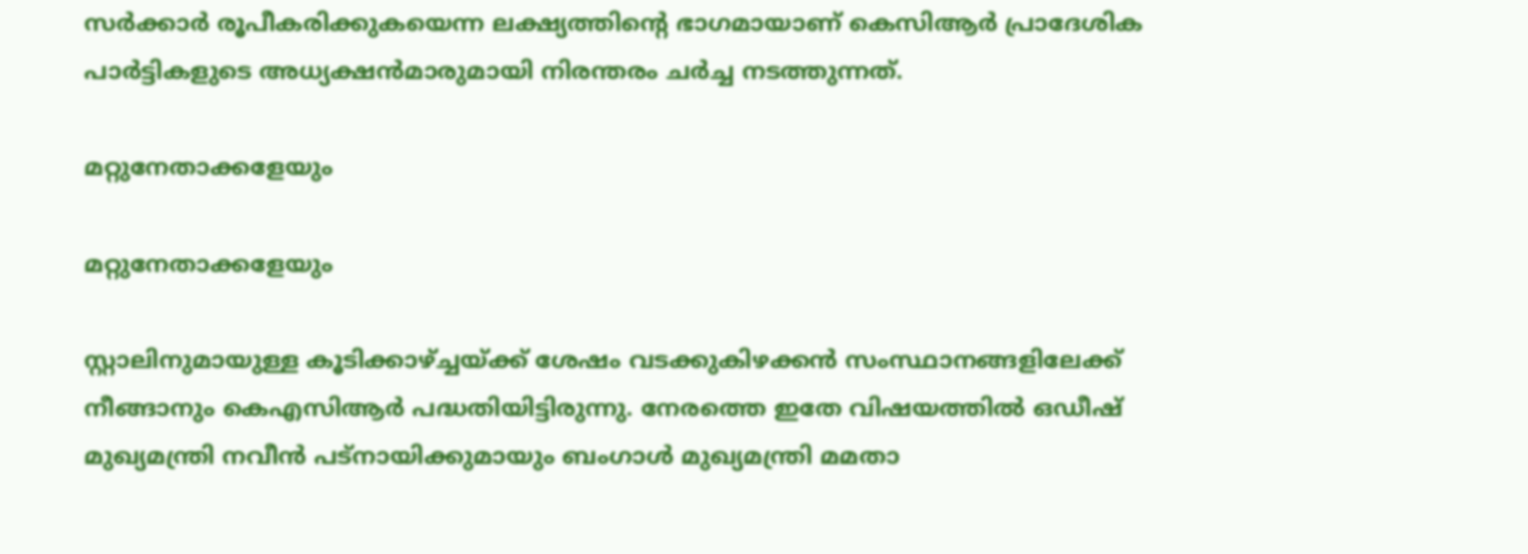സര്‍ക്കാര്‍ രൂപീകരിക്കുകയെന്ന ലക്ഷ്യത്തിന്‍റെ ഭാഗമായാണ് കെസിആർ പ്രാദേശിക പാർട്ടികളുടെ അധ്യക്ഷൻമാരുമായി നിരന്തരം ചര്‍ച്ച നടത്തുന്നത്.

മറ്റുനേതാക്കളേയും

മറ്റുനേതാക്കളേയും

സ്റ്റാലിനുമായുള്ള കൂടിക്കാഴ്ച്ചയ്ക്ക് ശേഷം വടക്കുകിഴക്കന്‍ സംസ്ഥാനങ്ങളിലേക്ക് നീങ്ങാനും കെഎസിആര്‍ പദ്ധതിയിട്ടിരുന്നു. നേരത്തെ ഇതേ വിഷയത്തില്‍ ഒഡീഷ് മുഖ്യമന്ത്രി നവീന്‍ പട്നായിക്കുമായും ബംഗാള്‍ മുഖ്യമന്ത്രി മമതാ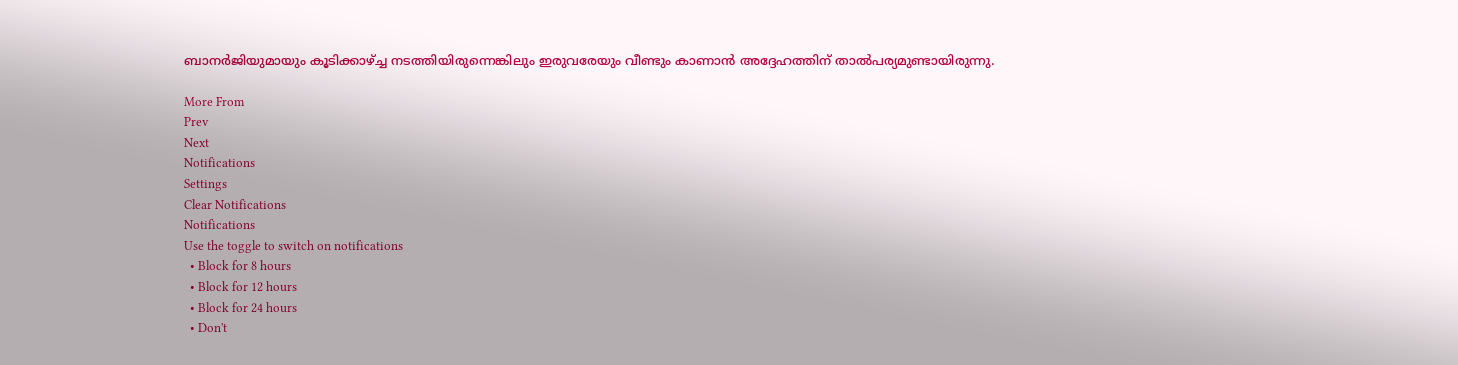ബാനര്‍ജിയുമായും കൂടിക്കാഴ്ച്ച നടത്തിയിരുന്നെങ്കിലും ഇരുവരേയും വീണ്ടും കാണാന്‍ അദ്ദേഹത്തിന് താല്‍പര്യമുണ്ടായിരുന്നു.

More From
Prev
Next
Notifications
Settings
Clear Notifications
Notifications
Use the toggle to switch on notifications
  • Block for 8 hours
  • Block for 12 hours
  • Block for 24 hours
  • Don't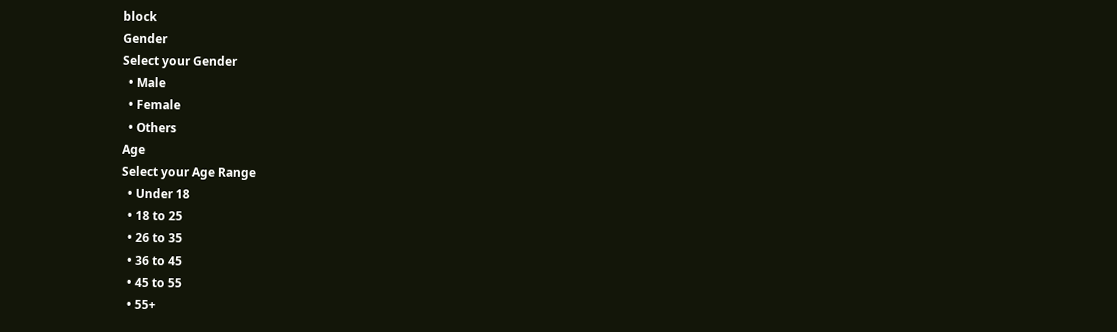block
Gender
Select your Gender
  • Male
  • Female
  • Others
Age
Select your Age Range
  • Under 18
  • 18 to 25
  • 26 to 35
  • 36 to 45
  • 45 to 55
  • 55+